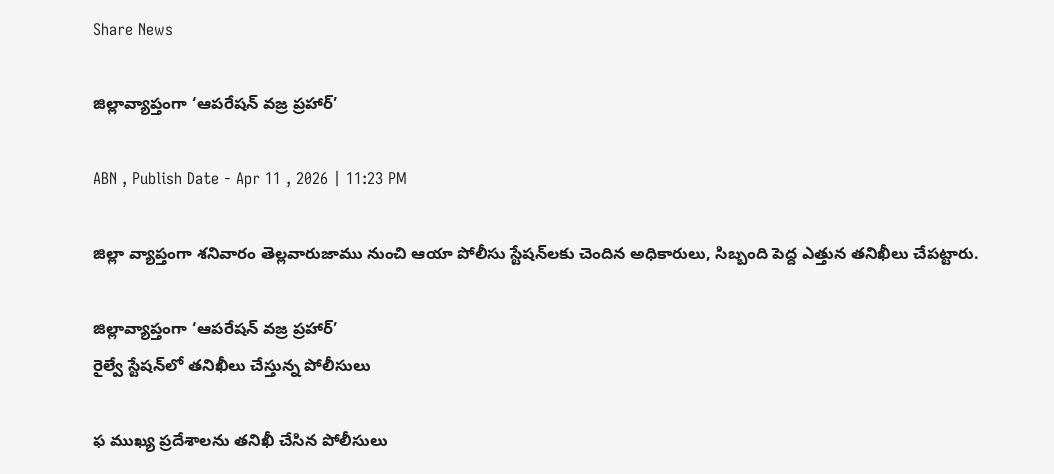Share News

జిల్లావ్యాప్తంగా ‘ఆపరేషన్‌ వజ్ర ప్రహార్‌’

ABN , Publish Date - Apr 11 , 2026 | 11:23 PM

జిల్లా వ్యాప్తంగా శనివారం తెల్లవారుజాము నుంచి ఆయా పోలీసు స్టేషన్‌లకు చెందిన అధికారులు, సిబ్బంది పెద్ద ఎత్తున తనిఖీలు చేపట్టారు.

జిల్లావ్యాప్తంగా ‘ఆపరేషన్‌ వజ్ర ప్రహార్‌’
రైల్వే స్టేషన్‌లో తనిఖీలు చేస్తున్న పోలీసులు

ఫ ముఖ్య ప్రదేశాలను తనిఖీ చేసిన పోలీసులు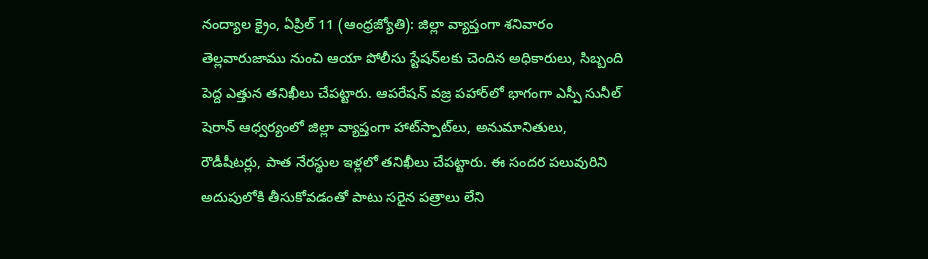నంద్యాల క్రైం, ఏప్రిల్‌ 11 (ఆంధ్రజ్యోతి): జిల్లా వ్యాప్తంగా శనివారం తెల్లవారుజాము నుంచి ఆయా పోలీసు స్టేషన్‌లకు చెందిన అధికారులు, సిబ్బంది పెద్ద ఎత్తున తనిఖీలు చేపట్టారు. ఆపరేషన్‌ వజ్ర పహార్‌లో భాగంగా ఎస్పీ సునీల్‌ షెరాన్‌ ఆధ్వర్యంలో జిల్లా వ్యాప్తంగా హాట్‌స్పాట్‌లు, అనుమానితులు, రౌడీషీటర్లు, పాత నేరస్థుల ఇళ్లలో తనిఖీలు చేపట్టారు. ఈ సందర పలువురిని అదుపులోకి తీసుకోవడంతో పాటు సరైన పత్రాలు లేని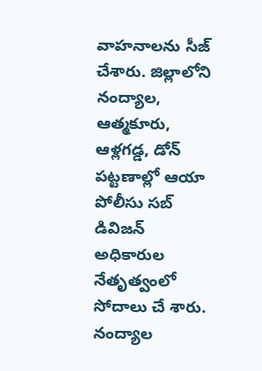వాహనాలను సీజ్‌ చేశారు. జిల్లాలోని నంద్యాల, ఆత్మకూరు, ఆళ్లగడ్డ, డోన్‌ పట్టణాల్లో ఆయా పోలీసు సబ్‌ డివిజన్‌ అధికారుల నేతృత్వంలో సోదాలు చే శారు. నంద్యాల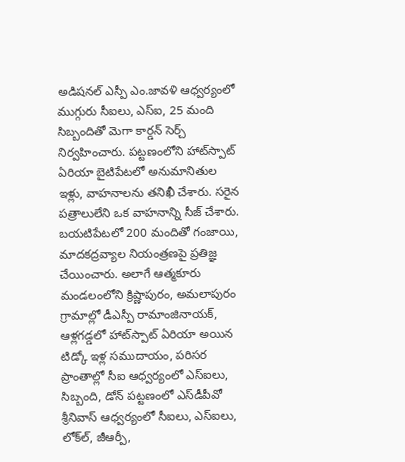అడిషనల్‌ ఎస్పీ ఎం.జావళి ఆధ్వర్యంలో ముగ్గురు సీఐలు, ఎస్‌ఐ, 25 మంది సిబ్బందితో మెగా కార్డన్‌ సెర్చ్‌ నిర్వహించారు. పట్టణంలోని హాట్‌స్పాట్‌ ఏరియా బైటిపేటలో అనుమానితుల ఇళ్లు, వాహనాలను తనిఖీ చేశారు. సరైన పత్రాలులేని ఒక వాహనాన్ని సీజ్‌ చేశారు. బయటిపేటలో 200 మందితో గంజాయి, మాదకద్రవ్యాల నియంత్రణపై ప్రతిజ్ఞ చేయించారు. అలాగే ఆత్మకూరు మండలంలోని క్రిష్ణాపురం, అమలాపురం గ్రామాల్లో డీఎస్పీ రామాంజినాయక్‌, ఆళ్లగడ్డలో హాట్‌స్పాట్‌ ఏరియా అయిన టిడ్కో ఇళ్ల సముదాయం, పరిసర ప్రాంతాల్లో సీఐ ఆధ్వర్యంలో ఎస్‌ఐలు, సిబ్బంది, డోన్‌ పట్టణంలో ఎస్‌డీపీవో శ్రీనివాస్‌ ఆధ్వర్యంలో సీఐలు, ఎస్‌ఐలు, లోక్‌ల్‌, జీఆర్పీ,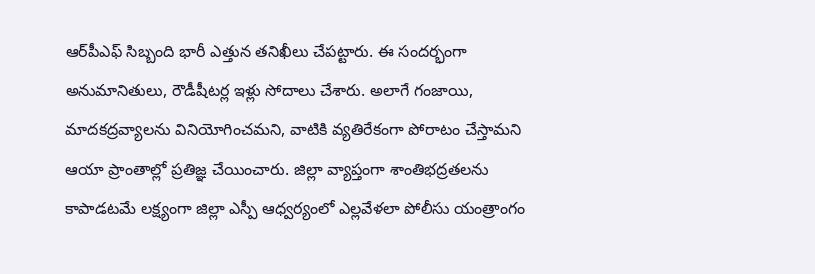ఆర్‌పీఎఫ్‌ సిబ్బంది భారీ ఎత్తున తనిఖీలు చేపట్టారు. ఈ సందర్భంగా అనుమానితులు, రౌడీషీటర్ల ఇళ్లు సోదాలు చేశారు. అలాగే గంజాయి, మాదకద్రవ్యాలను వినియోగించమని, వాటికి వ్యతిరేకంగా పోరాటం చేస్తామని ఆయా ప్రాంతాల్లో ప్రతిజ్ఞ చేయించారు. జిల్లా వ్యాప్తంగా శాంతిభద్రతలను కాపాడటమే లక్ష్యంగా జిల్లా ఎస్పీ ఆధ్వర్యంలో ఎల్లవేళలా పోలీసు యంత్రాంగం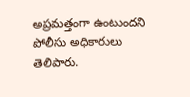అప్రమత్తంగా ఉంటుందని పోలీసు అధికారులు తెలిపారు.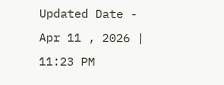Updated Date - Apr 11 , 2026 | 11:23 PM